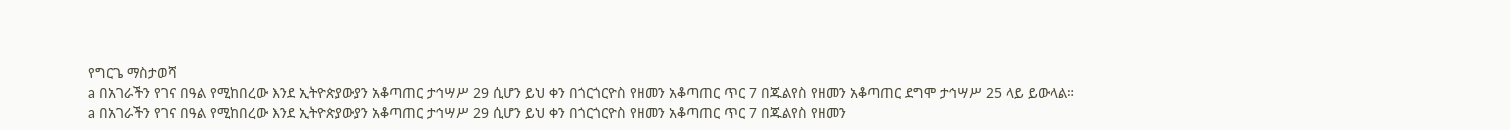የግርጌ ማስታወሻ
a በአገራችን የገና በዓል የሚከበረው እንደ ኢትዮጵያውያን አቆጣጠር ታኅሣሥ 29 ሲሆን ይህ ቀን በጎርጎርዮስ የዘመን አቆጣጠር ጥር 7 በጁልየስ የዘመን አቆጣጠር ደግሞ ታኅሣሥ 25 ላይ ይውላል።
a በአገራችን የገና በዓል የሚከበረው እንደ ኢትዮጵያውያን አቆጣጠር ታኅሣሥ 29 ሲሆን ይህ ቀን በጎርጎርዮስ የዘመን አቆጣጠር ጥር 7 በጁልየስ የዘመን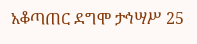አቆጣጠር ደግሞ ታኅሣሥ 25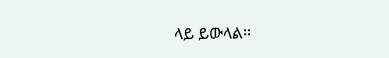ላይ ይውላል።